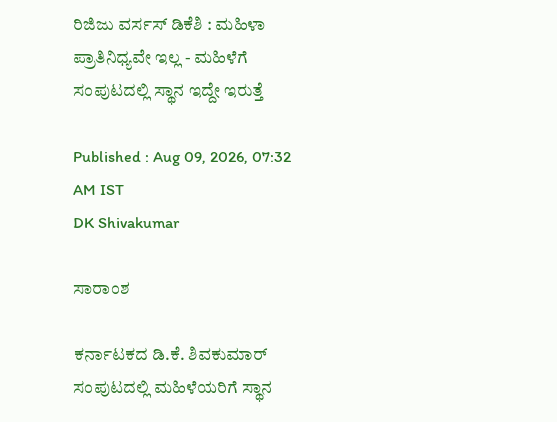ರಿಜಿಜು ವರ್ಸಸ್ ಡಿಕೆಶಿ : ಮಹಿಳಾ ಪ್ರಾತಿನಿಧ್ಯವೇ ಇಲ್ಲ - ಮಹಿಳೆಗೆ ಸಂಪುಟದಲ್ಲಿ ಸ್ಥಾನ ಇದ್ದೇ ಇರುತ್ತೆ

Published : Aug 09, 2026, 07:32 AM IST
DK Shivakumar

ಸಾರಾಂಶ

ಕರ್ನಾಟಕದ ಡಿ.ಕೆ. ಶಿವಕುಮಾರ್ ಸಂಪುಟದಲ್ಲಿ ಮಹಿಳೆಯರಿಗೆ ಸ್ಥಾನ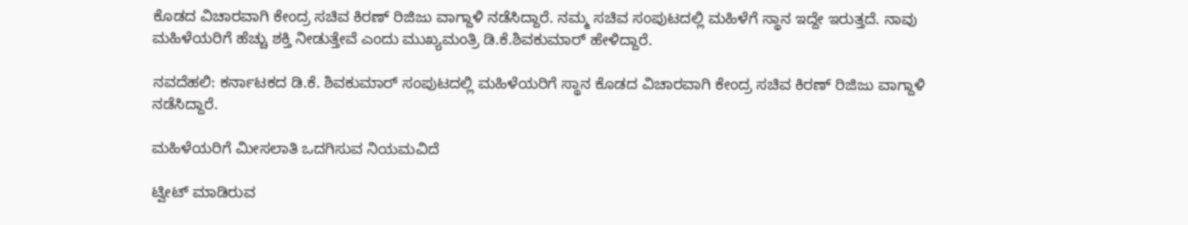ಕೊಡದ ವಿಚಾರವಾಗಿ ಕೇಂದ್ರ ಸಚಿವ ಕಿರಣ್‌ ರಿಜಿಜು ವಾಗ್ದಾಳಿ ನಡೆಸಿದ್ದಾರೆ. ನಮ್ಮ ಸಚಿವ ಸಂಪುಟದಲ್ಲಿ ಮಹಿಳೆಗೆ ಸ್ಥಾನ ಇದ್ದೇ ಇರುತ್ತದೆ. ನಾವು ಮಹಿಳೆಯರಿಗೆ ಹೆಚ್ಚು ಶಕ್ತಿ ನೀಡುತ್ತೇವೆ ಎಂದು ಮುಖ್ಯಮಂತ್ರಿ ಡಿ.ಕೆ.ಶಿವಕುಮಾರ್‌ ಹೇಳಿದ್ದಾರೆ.

ನವದೆಹಲಿ: ಕರ್ನಾಟಕದ ಡಿ.ಕೆ. ಶಿವಕುಮಾರ್ ಸಂಪುಟದಲ್ಲಿ ಮಹಿಳೆಯರಿಗೆ ಸ್ಥಾನ ಕೊಡದ ವಿಚಾರವಾಗಿ ಕೇಂದ್ರ ಸಚಿವ ಕಿರಣ್‌ ರಿಜಿಜು ವಾಗ್ದಾಳಿ ನಡೆಸಿದ್ದಾರೆ.

ಮಹಿಳೆಯರಿಗೆ ಮೀಸಲಾತಿ ಒದಗಿಸುವ ನಿಯಮವಿದೆ

ಟ್ವೀಟ್‌ ಮಾಡಿರುವ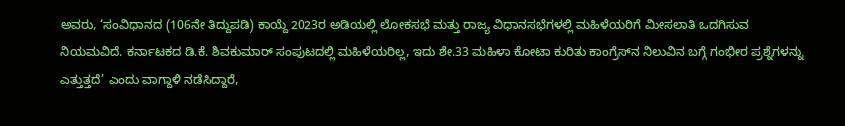ಅವರು, ‘ಸಂವಿಧಾನದ (106ನೇ ತಿದ್ದುಪಡಿ) ಕಾಯ್ದೆ 2023ರ ಅಡಿಯಲ್ಲಿ ಲೋಕಸಭೆ ಮತ್ತು ರಾಜ್ಯ ವಿಧಾನಸಭೆಗಳಲ್ಲಿ ಮಹಿಳೆಯರಿಗೆ ಮೀಸಲಾತಿ ಒದಗಿಸುವ ನಿಯಮವಿದೆ. ಕರ್ನಾಟಕದ ಡಿ.ಕೆ. ಶಿವಕುಮಾರ್ ಸಂಪುಟದಲ್ಲಿ ಮಹಿಳೆಯರಿಲ್ಲ, ಇದು ಶೇ.33 ಮಹಿಳಾ ಕೋಟಾ ಕುರಿತು ಕಾಂಗ್ರೆಸ್‌ನ ನಿಲುವಿನ ಬಗ್ಗೆ ಗಂಭೀರ ಪ್ರಶ್ನೆಗಳನ್ನು ಎತ್ತುತ್ತದೆ’ ಎಂದು ವಾಗ್ದಾಳಿ ನಡೆಸಿದ್ದಾರೆ,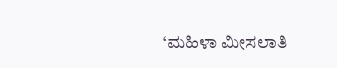‘ಮಹಿಳಾ ಮೀಸಲಾತಿ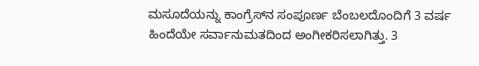ಮಸೂದೆಯನ್ನು ಕಾಂಗ್ರೆಸ್‌ನ ಸಂಪೂರ್ಣ ಬೆಂಬಲದೊಂದಿಗೆ 3 ವರ್ಷ ಹಿಂದೆಯೇ ಸರ್ವಾನುಮತದಿಂದ ಅಂಗೀಕರಿಸಲಾಗಿತ್ತು. 3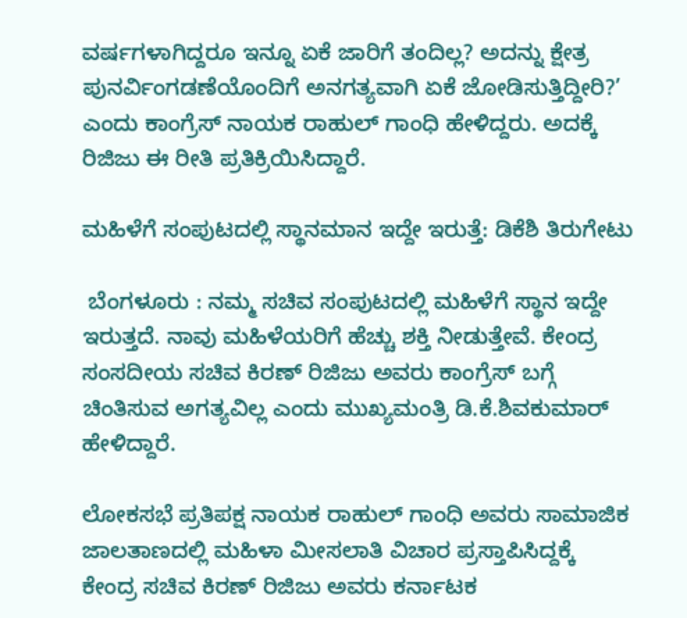ವರ್ಷಗಳಾಗಿದ್ದರೂ ಇನ್ನೂ ಏಕೆ ಜಾರಿಗೆ ತಂದಿಲ್ಲ? ಅದನ್ನು ಕ್ಷೇತ್ರ ಪುನರ್ವಿಂಗಡಣೆಯೊಂದಿಗೆ ಅನಗತ್ಯವಾಗಿ ಏಕೆ ಜೋಡಿಸುತ್ತಿದ್ದೀರಿ?’ ಎಂದು ಕಾಂಗ್ರೆಸ್‌ ನಾಯಕ ರಾಹುಲ್‌ ಗಾಂಧಿ ಹೇಳಿದ್ದರು. ಅದಕ್ಕೆ ರಿಜಿಜು ಈ ರೀತಿ ಪ್ರತಿಕ್ರಿಯಿಸಿದ್ದಾರೆ.

ಮಹಿಳೆಗೆ ಸಂಪುಟದಲ್ಲಿ ಸ್ಥಾನಮಾನ ಇದ್ದೇ ಇರುತ್ತೆ: ಡಿಕೆಶಿ ತಿರುಗೇಟು

 ಬೆಂಗಳೂರು : ನಮ್ಮ ಸಚಿವ ಸಂಪುಟದಲ್ಲಿ ಮಹಿಳೆಗೆ ಸ್ಥಾನ ಇದ್ದೇ ಇರುತ್ತದೆ. ನಾವು ಮಹಿಳೆಯರಿಗೆ ಹೆಚ್ಚು ಶಕ್ತಿ ನೀಡುತ್ತೇವೆ. ಕೇಂದ್ರ ಸಂಸದೀಯ ಸಚಿವ ಕಿರಣ್ ರಿಜಿಜು ಅವರು ಕಾಂಗ್ರೆಸ್‌ ಬಗ್ಗೆ ಚಿಂತಿಸುವ ಅಗತ್ಯವಿಲ್ಲ ಎಂದು ಮುಖ್ಯಮಂತ್ರಿ ಡಿ.ಕೆ.ಶಿವಕುಮಾರ್‌ ಹೇಳಿದ್ದಾರೆ.

ಲೋಕಸಭೆ ಪ್ರತಿಪಕ್ಷ ನಾಯಕ ರಾಹುಲ್‌ ಗಾಂಧಿ ಅವರು ಸಾಮಾಜಿಕ ಜಾಲತಾಣದಲ್ಲಿ ಮಹಿಳಾ ಮೀಸಲಾತಿ ವಿಚಾರ ಪ್ರಸ್ತಾಪಿಸಿದ್ದಕ್ಕೆ ಕೇಂದ್ರ ಸಚಿವ ಕಿರಣ್ ರಿಜಿಜು ಅವರು ಕರ್ನಾಟಕ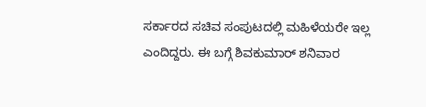ಸರ್ಕಾರದ ಸಚಿವ ಸಂಪುಟದಲ್ಲಿ ಮಹಿಳೆಯರೇ ಇಲ್ಲ ಎಂದಿದ್ದರು. ಈ ಬಗ್ಗೆ ಶಿವಕುಮಾರ್‌ ಶನಿವಾರ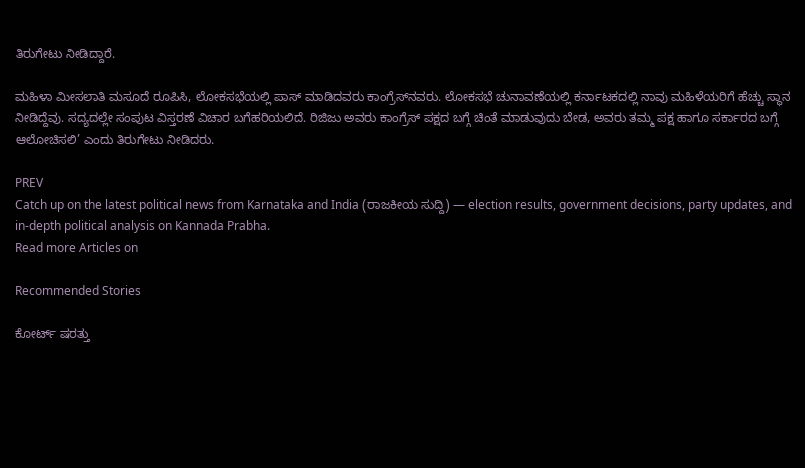ತಿರುಗೇಟು ನೀಡಿದ್ದಾರೆ.

ಮಹಿಳಾ ಮೀಸಲಾತಿ ಮಸೂದೆ ರೂಪಿಸಿ, ಲೋಕಸಭೆಯಲ್ಲಿ ಪಾಸ್ ಮಾಡಿದವರು ಕಾಂಗ್ರೆಸ್‌ನವರು. ಲೋಕಸಭೆ ಚುನಾವಣೆಯಲ್ಲಿ ಕರ್ನಾಟಕದಲ್ಲಿ ನಾವು ಮಹಿಳೆಯರಿಗೆ ಹೆಚ್ಚು ಸ್ಥಾನ ನೀಡಿದ್ದೆವು. ಸದ್ಯದಲ್ಲೇ ಸಂಪುಟ ವಿಸ್ತರಣೆ ವಿಚಾರ ಬಗೆಹರಿಯಲಿದೆ. ರಿಜಿಜು ಅವರು ಕಾಂಗ್ರೆಸ್ ಪಕ್ಷದ ಬಗ್ಗೆ ಚಿಂತೆ ಮಾಡುವುದು ಬೇಡ, ಅವರು ತಮ್ಮ ಪಕ್ಷ ಹಾಗೂ ಸರ್ಕಾರದ ಬಗ್ಗೆ ಆಲೋಚಿಸಲಿ’ ಎಂದು ತಿರುಗೇಟು ನೀಡಿದರು.

PREV
Catch up on the latest political news from Karnataka and India (ರಾಜಕೀಯ ಸುದ್ದಿ) — election results, government decisions, party updates, and in-depth political analysis on Kannada Prabha.
Read more Articles on

Recommended Stories

ಕೋರ್ಟ್‌ ಷರತ್ತು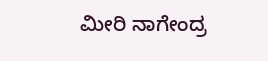ಮೀರಿ ನಾಗೇಂದ್ರ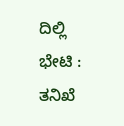ದಿಲ್ಲಿ ಭೇಟಿ : ತನಿಖೆ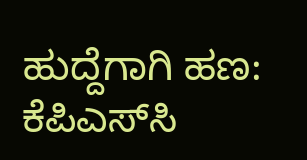ಹುದ್ದೆಗಾಗಿ ಹಣ: ಕೆಪಿಎಸ್‌ಸಿ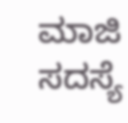ಮಾಜಿ ಸದಸ್ಯೆ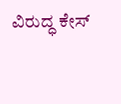ವಿರುದ್ಧ ಕೇಸ್‌